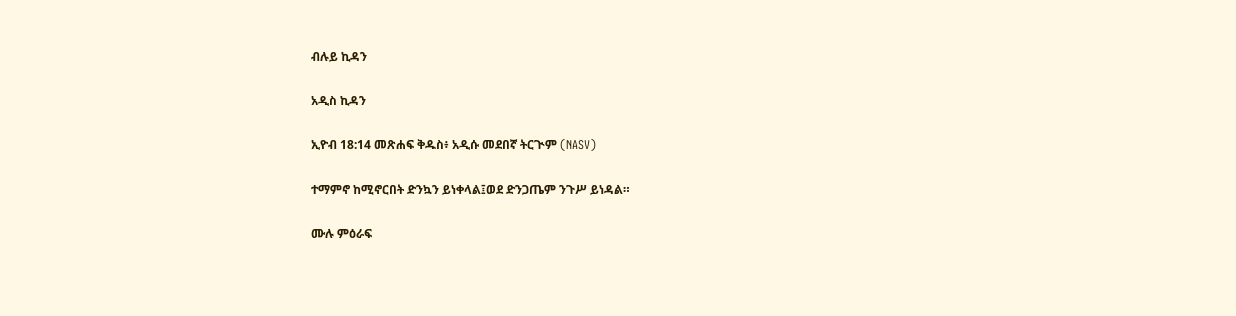ብሉይ ኪዳን

አዲስ ኪዳን

ኢዮብ 18:14 መጽሐፍ ቅዱስ፥ አዲሱ መደበኛ ትርጒም (NASV)

ተማምኖ ከሚኖርበት ድንኳን ይነቀላል፤ወደ ድንጋጤም ንጉሥ ይነዳል።

ሙሉ ምዕራፍ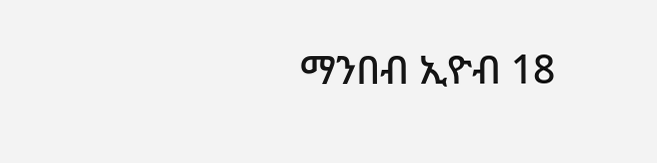ማንበብ ኢዮብ 18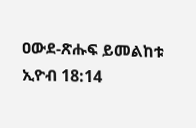ዐውደ-ጽሑፍ ይመልከቱ ኢዮብ 18:14